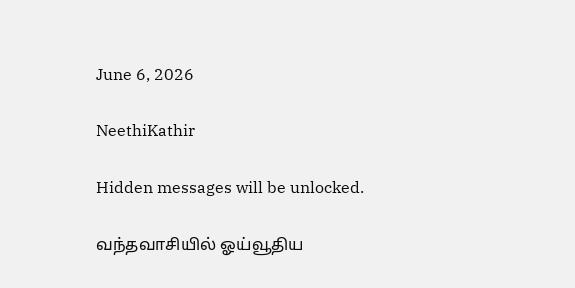June 6, 2026

NeethiKathir

Hidden messages will be unlocked.

வந்தவாசியில் ஓய்வூதிய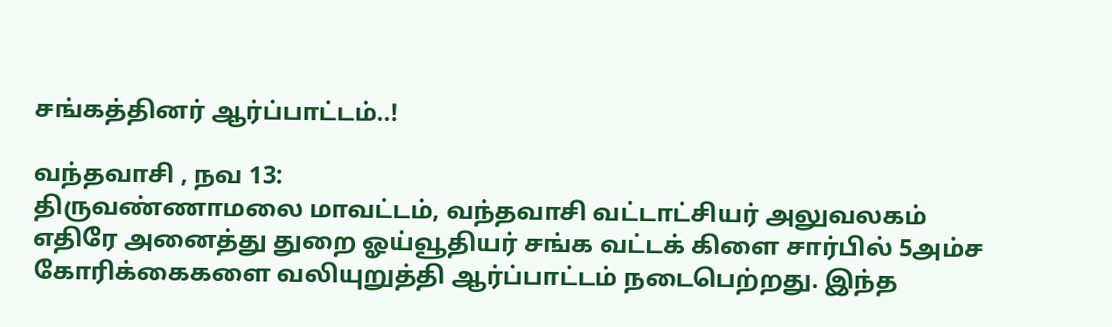சங்கத்தினர் ஆர்ப்பாட்டம்..!

வந்தவாசி , நவ 13:
திருவண்ணாமலை மாவட்டம், வந்தவாசி வட்டாட்சியர் அலுவலகம் எதிரே அனைத்து துறை ஓய்வூதியர் சங்க வட்டக் கிளை சார்பில் 5அம்ச கோரிக்கைகளை வலியுறுத்தி ஆர்ப்பாட்டம் நடைபெற்றது. இந்த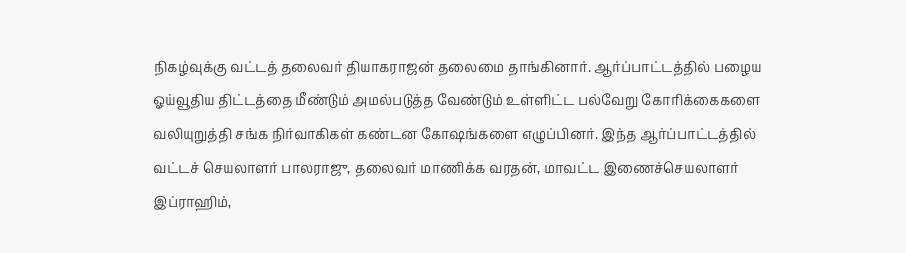நிகழ்வுக்கு வட்டத் தலைவர் தியாகராஜன் தலைமை தாங்கினார். ஆர்ப்பாட்டத்தில் பழைய ஓய்வூதிய திட்டத்தை மீண்டும் அமல்படுத்த வேண்டும் உள்ளிட்ட பல்வேறு கோரிக்கைகளை வலியுறுத்தி சங்க நிர்வாகிகள் கண்டன கோஷங்களை எழுப்பினர். இந்த ஆர்ப்பாட்டத்தில் வட்டச் செயலாளர் பாலராஜு, தலைவர் மாணிக்க வரதன், மாவட்ட இணைச்செயலாளர் இப்ராஹிம்,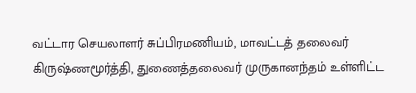வட்டார செயலாளர் சுப்பிரமணியம், மாவட்டத் தலைவர் கிருஷ்ணமூர்த்தி, துணைத்தலைவர் முருகானந்தம் உள்ளிட்ட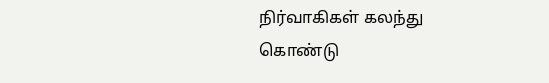நிர்வாகிகள் கலந்து கொண்டு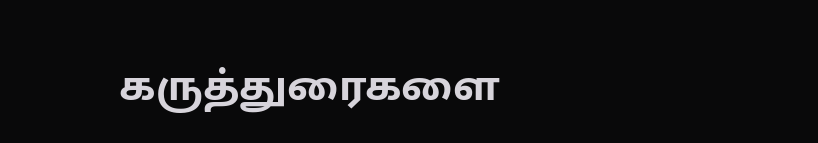கருத்துரைகளை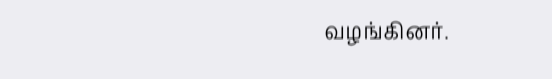வழங்கினர்.